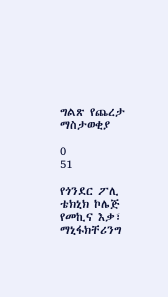ግልጽ የጨረታ ማስታወቂያ

0
51

የጎንደር ፖሊ ቴክኒክ ኮሌጅ የመኪና እቃ፣ ማኒፋክቸሪንግ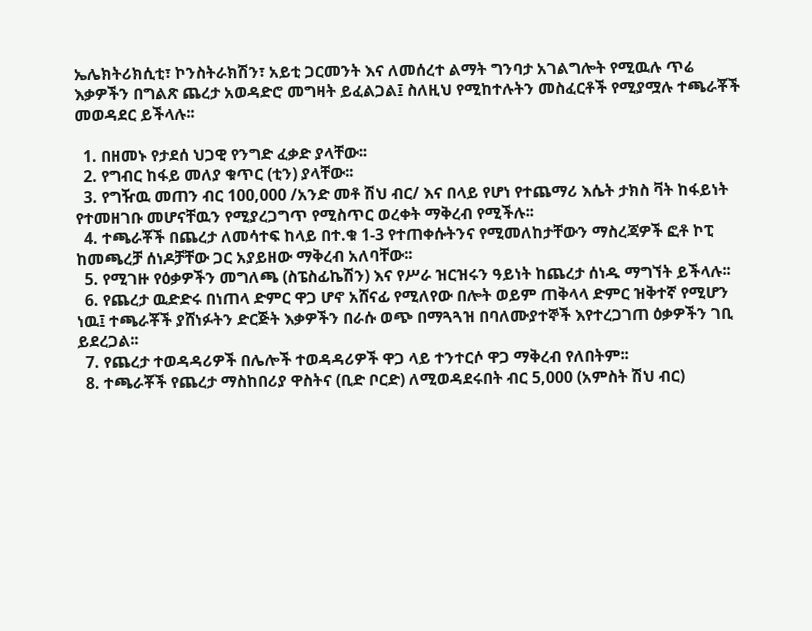ኤሌክትሪክሲቲ፣ ኮንስትራክሽን፣ አይቲ ጋርመንት እና ለመሰረተ ልማት ግንባታ አገልግሎት የሚዉሉ ጥሬ እቃዎችን በግልጽ ጨረታ አወዳድሮ መግዛት ይፈልጋል፤ ስለዚህ የሚከተሉትን መስፈርቶች የሚያሟሉ ተጫራቾች መወዳደር ይችላሉ፡፡

  1. በዘመኑ የታደሰ ህጋዊ የንግድ ፈቃድ ያላቸው፡፡
  2. የግብር ከፋይ መለያ ቁጥር (ቲን) ያላቸው፡፡
  3. የግዥዉ መጠን ብር 100,000 /አንድ መቶ ሽህ ብር/ እና በላይ የሆነ የተጨማሪ እሴት ታክስ ቫት ከፋይነት የተመዘገቡ መሆናቸዉን የሚያረጋግጥ የሚስጥር ወረቀት ማቅረብ የሚችሉ፡፡
  4. ተጫራቾች በጨረታ ለመሳተፍ ከላይ በተ.ቁ 1-3 የተጠቀሱትንና የሚመለከታቸውን ማስረጃዎች ፎቶ ኮፒ ከመጫረቻ ሰነዶቻቸው ጋር አያይዘው ማቅረብ አለባቸው፡፡
  5. የሚገዙ የዕቃዎችን መግለጫ (ስፔስፊኬሽን) እና የሥራ ዝርዝሩን ዓይነት ከጨረታ ሰነዱ ማግኘት ይችላሉ፡፡
  6. የጨረታ ዉድድሩ በነጠላ ድምር ዋጋ ሆኖ አሸናፊ የሚለየው በሎት ወይም ጠቅላላ ድምር ዝቅተኛ የሚሆን ነዉ፤ ተጫራቾች ያሸነፉትን ድርጅት እቃዎችን በራሱ ወጭ በማጓጓዝ በባለሙያተኞች እየተረጋገጠ ዕቃዎችን ገቢ ይደረጋል፡፡
  7. የጨረታ ተወዳዳሪዎች በሌሎች ተወዳዳሪዎች ዋጋ ላይ ተንተርሶ ዋጋ ማቅረብ የለበትም፡፡
  8. ተጫራቾች የጨረታ ማስከበሪያ ዋስትና (ቢድ ቦርድ) ለሚወዳደሩበት ብር 5,000 (አምስት ሽህ ብር)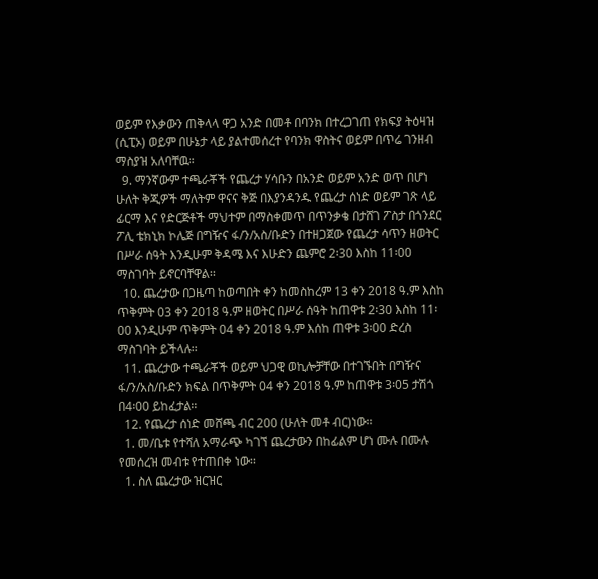ወይም የእቃውን ጠቅላላ ዋጋ አንድ በመቶ በባንክ በተረጋገጠ የክፍያ ትዕዛዝ (ሲፒኦ) ወይም በሁኔታ ላይ ያልተመሰረተ የባንክ ዋስትና ወይም በጥሬ ገንዘብ ማስያዝ አለባቸዉ፡፡
  9. ማንኛውም ተጫራቾች የጨረታ ሃሳቡን በአንድ ወይም አንድ ወጥ በሆነ ሁለት ቅጂዎች ማለትም ዋናና ቅጅ በእያንዳንዱ የጨረታ ሰነድ ወይም ገጽ ላይ ፊርማ እና የድርጅቶች ማህተም በማስቀመጥ በጥንቃቄ በታሸገ ፖስታ በጎንደር ፖሊ ቴክኒክ ኮሌጅ በግዥና ፋ/ን/አስ/ቡድን በተዘጋጀው የጨረታ ሳጥን ዘወትር በሥራ ሰዓት እንዲሁም ቅዳሜ እና እሁድን ጨምሮ 2፡30 እስከ 11፡00 ማስገባት ይኖርባቸዋል፡፡
  10. ጨረታው በጋዜጣ ከወጣበት ቀን ከመስከረም 13 ቀን 2018 ዓ.ም እስከ ጥቅምት 03 ቀን 2018 ዓ.ም ዘወትር በሥራ ሰዓት ከጠዋቱ 2፡30 እስከ 11፡00 እንዲሁም ጥቅምት 04 ቀን 2018 ዓ.ም እሰከ ጠዋቱ 3፡00 ድረስ ማስገባት ይችላሉ፡፡
  11. ጨረታው ተጫራቾች ወይም ህጋዊ ወኪሎቻቸው በተገኙበት በግዥና ፋ/ን/አስ/ቡድን ክፍል በጥቅምት 04 ቀን 2018 ዓ.ም ከጠዋቱ 3፡05 ታሽጎ በ4፡00 ይከፈታል፡፡
  12. የጨረታ ሰነድ መሸጫ ብር 200 (ሁለት መቶ ብር)ነው፡፡
  1. መ/ቤቱ የተሻለ አማራጭ ካገኘ ጨረታውን በከፊልም ሆነ ሙሉ በሙሉ የመሰረዝ መብቱ የተጠበቀ ነው፡፡
  1. ስለ ጨረታው ዝርዝር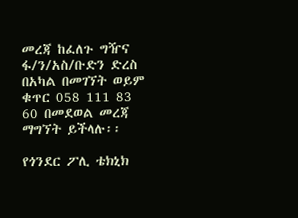መረጃ ከፈለጉ ግዥና ፋ/ን/አስ/ቡድን ድረስ በአካል በመገኘት ወይም ቁጥር 058 111 83 60 በመደወል መረጃ ማግኘት ይችላሉ፡፡

የጎንደር ፖሊ ቴክኒክ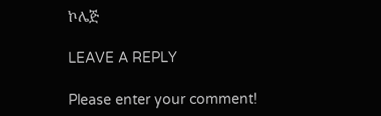ኮሌጅ

LEAVE A REPLY

Please enter your comment!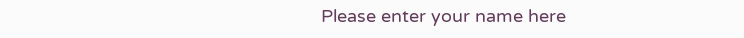Please enter your name here